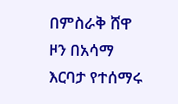በምስራቅ ሸዋ ዞን በአሳማ እርባታ የተሰማሩ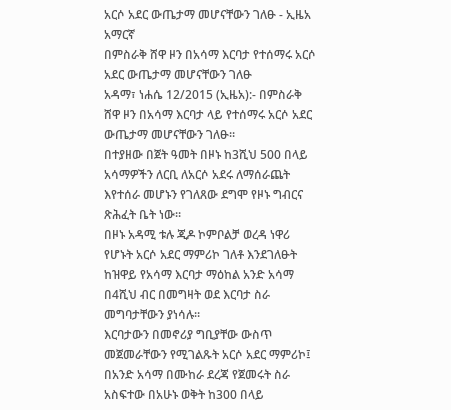አርሶ አደር ውጤታማ መሆናቸውን ገለፁ - ኢዜአ አማርኛ
በምስራቅ ሸዋ ዞን በአሳማ እርባታ የተሰማሩ አርሶ አደር ውጤታማ መሆናቸውን ገለፁ
አዳማ፣ ነሐሴ 12/2015 (ኢዜአ):- በምስራቅ ሸዋ ዞን በአሳማ እርባታ ላይ የተሰማሩ አርሶ አደር ውጤታማ መሆናቸውን ገለፁ።
በተያዘው በጀት ዓመት በዞኑ ከ3ሺህ 500 በላይ አሳማዎችን ለርቢ ለአርሶ አደሩ ለማሰራጨት እየተሰራ መሆኑን የገለጸው ደግሞ የዞኑ ግብርና ጽሕፈት ቤት ነው።
በዞኑ አዳሚ ቱሉ ጂዶ ኮምቦልቻ ወረዳ ነዋሪ የሆኑት አርሶ አደር ማምሪኮ ገለቶ እንደገለፁት ከዝዋይ የአሳማ እርባታ ማዕከል አንድ አሳማ በ4ሺህ ብር በመግዛት ወደ እርባታ ስራ መግባታቸውን ያነሳሉ።
እርባታውን በመኖሪያ ግቢያቸው ውስጥ መጀመራቸውን የሚገልጹት አርሶ አደር ማምሪኮ፤ በአንድ አሳማ በሙከራ ደረጃ የጀመሩት ስራ አስፍተው በአሁኑ ወቅት ከ300 በላይ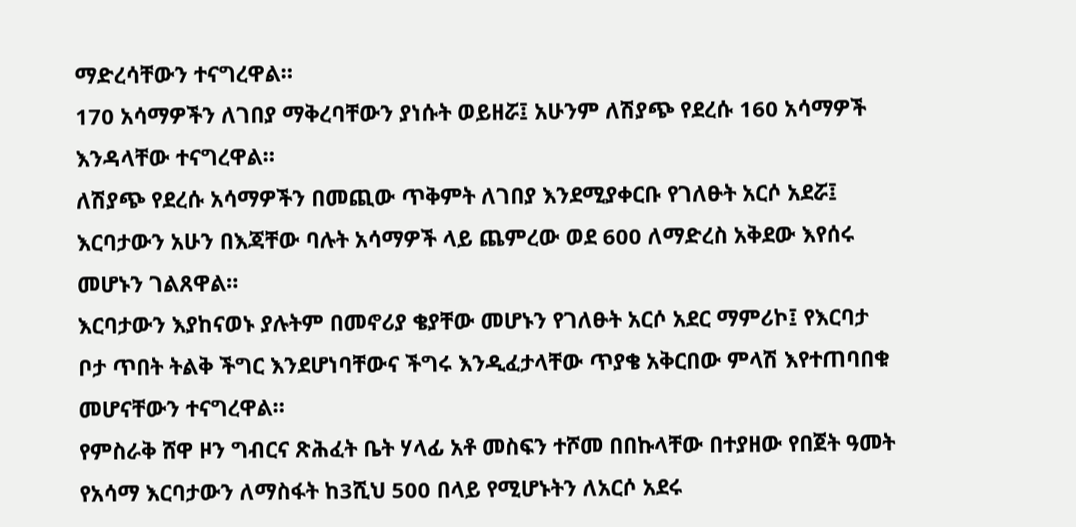ማድረሳቸውን ተናግረዋል።
170 አሳማዎችን ለገበያ ማቅረባቸውን ያነሱት ወይዘሯ፤ አሁንም ለሽያጭ የደረሱ 160 አሳማዎች እንዳላቸው ተናግረዋል።
ለሽያጭ የደረሱ አሳማዎችን በመጪው ጥቅምት ለገበያ እንደሚያቀርቡ የገለፁት አርሶ አደሯ፤ እርባታውን አሁን በእጃቸው ባሉት አሳማዎች ላይ ጨምረው ወደ 600 ለማድረስ አቅደው እየሰሩ መሆኑን ገልጸዋል።
እርባታውን እያከናወኑ ያሉትም በመኖሪያ ቄያቸው መሆኑን የገለፁት አርሶ አደር ማምሪኮ፤ የእርባታ ቦታ ጥበት ትልቅ ችግር እንደሆነባቸውና ችግሩ እንዲፈታላቸው ጥያቄ አቅርበው ምላሽ እየተጠባበቁ መሆናቸውን ተናግረዋል።
የምስራቅ ሸዋ ዞን ግብርና ጽሕፈት ቤት ሃላፊ አቶ መስፍን ተሾመ በበኩላቸው በተያዘው የበጀት ዓመት የአሳማ እርባታውን ለማስፋት ከ3ሺህ 500 በላይ የሚሆኑትን ለአርሶ አደሩ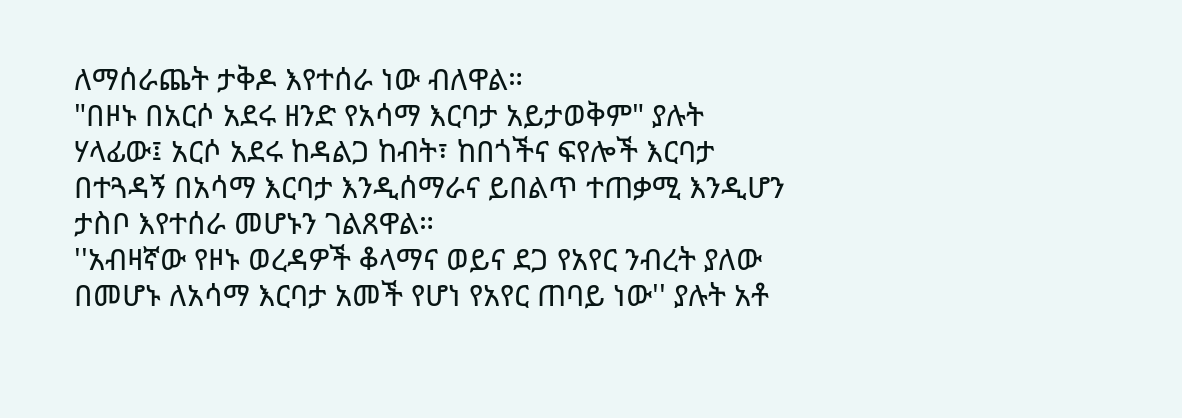ለማሰራጨት ታቅዶ እየተሰራ ነው ብለዋል።
"በዞኑ በአርሶ አደሩ ዘንድ የአሳማ እርባታ አይታወቅም" ያሉት ሃላፊው፤ አርሶ አደሩ ከዳልጋ ከብት፣ ከበጎችና ፍየሎች እርባታ በተጓዳኝ በአሳማ እርባታ እንዲሰማራና ይበልጥ ተጠቃሚ እንዲሆን ታስቦ እየተሰራ መሆኑን ገልጸዋል።
''አብዛኛው የዞኑ ወረዳዎች ቆላማና ወይና ደጋ የአየር ንብረት ያለው በመሆኑ ለአሳማ እርባታ አመች የሆነ የአየር ጠባይ ነው'' ያሉት አቶ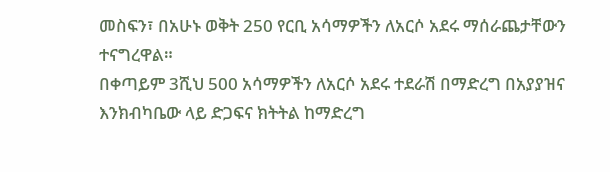መስፍን፣ በአሁኑ ወቅት 250 የርቢ አሳማዎችን ለአርሶ አደሩ ማሰራጨታቸውን ተናግረዋል።
በቀጣይም 3ሺህ 500 አሳማዎችን ለአርሶ አደሩ ተደራሽ በማድረግ በአያያዝና እንክብካቤው ላይ ድጋፍና ክትትል ከማድረግ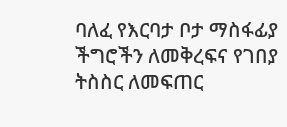ባለፈ የእርባታ ቦታ ማስፋፊያ ችግሮችን ለመቅረፍና የገበያ ትስስር ለመፍጠር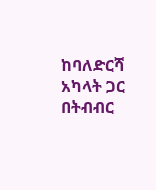ከባለድርሻ አካላት ጋር በትብብር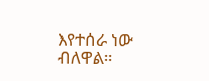እየተሰራ ነው ብለዋል።